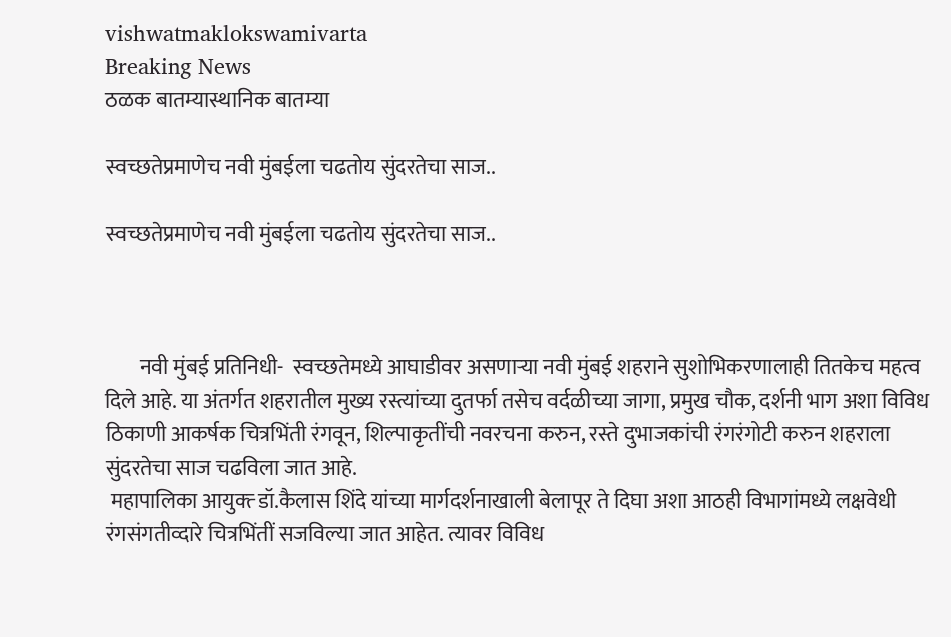vishwatmaklokswamivarta
Breaking News
ठळक बातम्यास्थानिक बातम्या

स्वच्छतेप्रमाणेच नवी मुंबईला चढतोय सुंदरतेचा साज..

स्वच्छतेप्रमाणेच नवी मुंबईला चढतोय सुंदरतेचा साज..



        नवी मुंबई प्रतिनिधी-  स्वच्छतेमध्ये आघाडीवर असणाऱ्या नवी मुंबई शहराने सुशोभिकरणालाही तितकेच महत्व दिले आहे. या अंतर्गत शहरातील मुख्य रस्त्यांच्या दुतर्फा तसेच वर्दळीच्या जागा, प्रमुख चौक, दर्शनी भाग अशा विविध ठिकाणी आकर्षक चित्रभिंती रंगवून, शिल्पाकृतींची नवरचना करुन, रस्ते दुभाजकांची रंगरंगोटी करुन शहराला सुंदरतेचा साज चढविला जात आहे.
 महापालिका आयुक्त्‍ डॉ.कैलास शिंदे यांच्या मार्गदर्शनाखाली बेलापूर ते दिघा अशा आठही विभागांमध्ये लक्षवेधी रंगसंगतीव्दारे चित्रभिंतीं सजविल्या जात आहेत. त्यावर विविध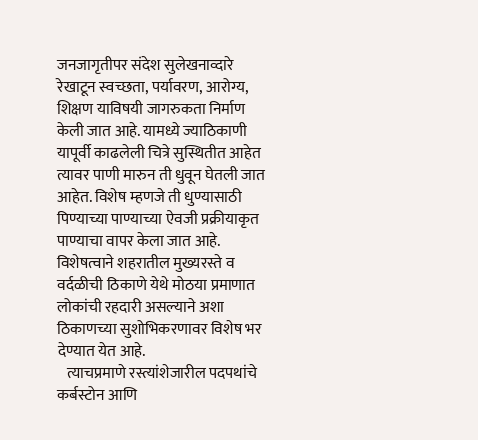जनजागृतीपर संदेश सुलेखनाव्दारे रेखाटून स्वच्छता, पर्यावरण, आरोग्य, शिक्षण याविषयी जागरुकता निर्माण केली जात आहे. यामध्ये ज्याठिकाणी यापूर्वी काढलेली चित्रे सुस्थितीत आहेत त्यावर पाणी मारुन ती धुवून घेतली जात आहेत. विशेष म्हणजे ती धुण्यासाठी पिण्याच्या पाण्याच्या ऐवजी प्रक्रीयाकृत पाण्याचा वापर केला जात आहे. विशेषत्वाने शहरातील मुख्यरस्ते व वर्दळीची ठिकाणे येथे मोठया प्रमाणात लोकांची रहदारी असल्याने अशा ठिकाणच्या सुशोभिकरणावर विशेष भर देण्यात येत आहे.
   त्याचप्रमाणे रस्त्यांशेजारील पदपथांचे कर्बस्टोन आणि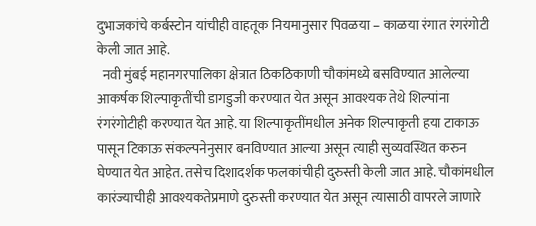दुभाजकांचे कर्बस्टोन यांचीही वाहतूक नियमानुसार पिवळया – काळया रंगात रंगरंगोटी केली जात आहे.
  नवी मुंबई महानगरपालिका क्षेत्रात ठिकठिकाणी चौकांमध्ये बसविण्यात आलेल्या आकर्षक शिल्पाकृतींची डागडुजी करण्यात येत असून आवश्यक तेथे शिल्पांना रंगरंगोटीही करण्यात येत आहे. या शिल्पाकृतींमधील अनेक शिल्पाकृती हया टाकाऊ पासून टिकाऊ संकल्पनेनुसार बनविण्यात आल्या असून त्याही सुव्यवस्थित करुन घेण्यात येत आहेत. तसेच दिशादर्शक फलकांचीही दुरुस्ती केली जात आहे. चौकांमधील कारंज्याचीही आवश्यकतेप्रमाणे दुरुस्ती करण्यात येत असून त्यासाठी वापरले जाणारे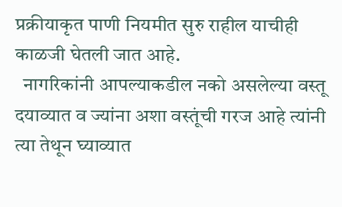प्रक्रीयाकृत पाणी नियमीत सुरु राहील याचीही काळजी घेतली जात आहे.
  नागरिकांनी आपल्याकडील नको असलेल्या वस्तू दयाव्यात व ज्यांना अशा वस्तूंची गरज आहे त्यांनी त्या तेथून घ्याव्यात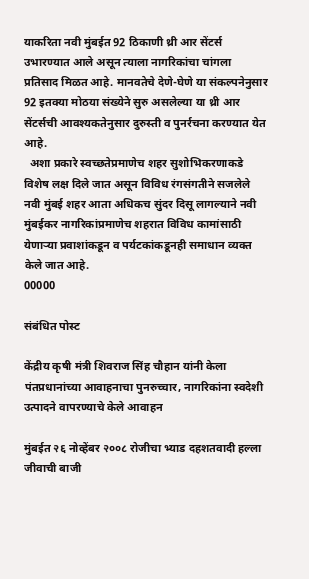याकरिता नवी मुंबईत 92 ठिकाणी थ्री आर सेंटर्स उभारण्यात आले असून त्याला नागरिकांचा चांगला प्रतिसाद मिळत आहे. मानवतेचे देणे-घेणे या संकल्पनेनुसार 92 इतक्या मोठया संख्येने सुरु असलेल्या या थ्री आर सेंटर्सची आवश्यकतेनुसार दुरुस्ती व पुनर्रचना करण्यात येत आहे.
  अशा प्रकारे स्वच्छतेप्रमाणेच शहर सुशोभिकरणाकडे विशेष लक्ष दिले जात असून विविध रंगसंगतीने सजलेले नवी मुंबई शहर आता अधिकच सुंदर दिसू लागल्याने नवी मुंबईकर नागरिकांप्रमाणेच शहरात विविध कामांसाठी येणाऱ्या प्रवाशांकडून व पर्यटकांकडूनही समाधान व्यक्त केले जात आहे.
00000

संबंधित पोस्ट

केंद्रीय कृषी मंत्री शिवराज सिंह चौहान यांनी केला पंतप्रधानांच्या आवाहनाचा पुनरुच्चार, नागरिकांना स्वदेशी उत्पादने वापरण्याचे केले आवाहन

मुंबईत २६ नोव्हेंबर २००८ रोजीचा भ्याड दहशतवादी हल्ला जीवाची बाजी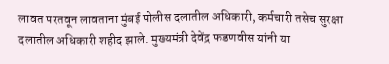लावत परतवून लावताना मुंबई पोलीस दलातील अधिकारी, कर्मचारी तसेच सुरक्षा दलातील अधिकारी शहीद झाले. मुख्यमंत्री देवेंद्र फडणवीस यांनी या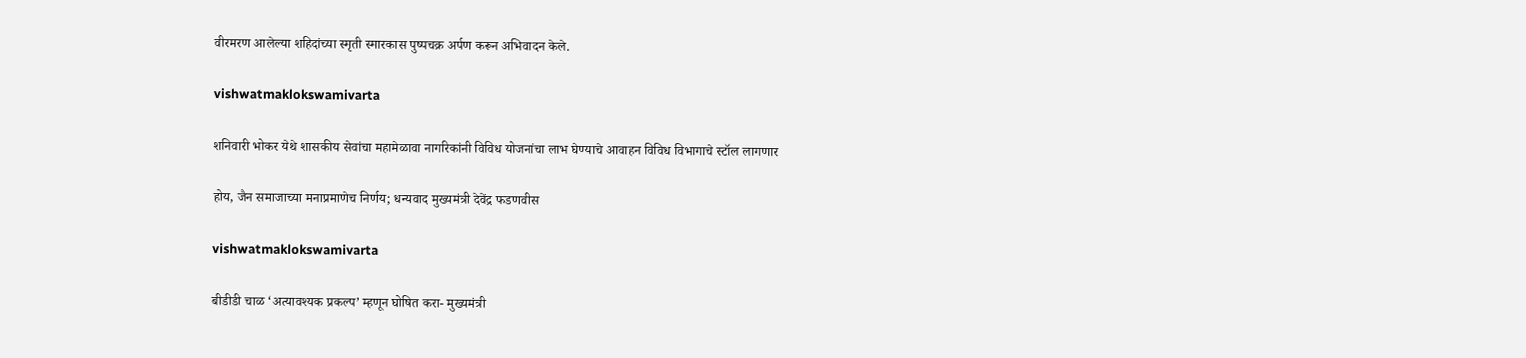वीरमरण आलेल्या शहिदांच्या स्मृती स्मारकास पुष्पचक्र अर्पण करून अभिवादन केले.

vishwatmaklokswamivarta

शनिवारी भोकर येथे शासकीय सेवांचा महामेळावा नागरिकांनी विविध योजनांचा लाभ घेण्याचे आवाहन विविध विभागाचे स्टॉल लागणार

होय, जैन समाजाच्या मनाप्रमाणेच निर्णय; धन्यवाद मुख्यमंत्री देवेंद्र फडणवीस

vishwatmaklokswamivarta

बीडीडी चाळ ‘अत्यावश्यक प्रकल्प’ म्हणून घोषित करा- मुख्यमंत्री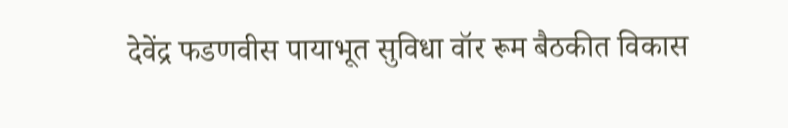देवेंद्र फडणवीस पायाभूत सुविधा वॉर रूम बैठकीत विकास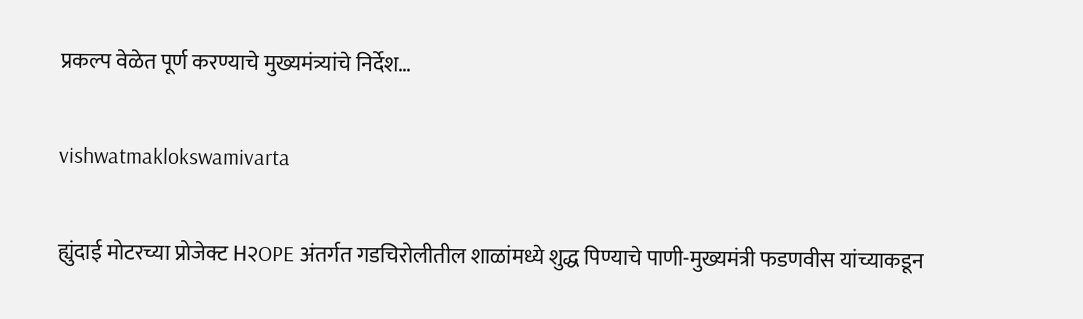प्रकल्प वेळेत पूर्ण करण्याचे मुख्यमंत्र्यांचे निर्देश…

vishwatmaklokswamivarta

ह्युंदाई मोटरच्या प्रोजेक्ट H२OPE अंतर्गत गडचिरोलीतील शाळांमध्ये शुद्ध पिण्याचे पाणी-मुख्यमंत्री फडणवीस यांच्याकडून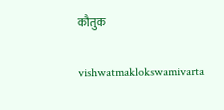कौतुक

vishwatmaklokswamivarta